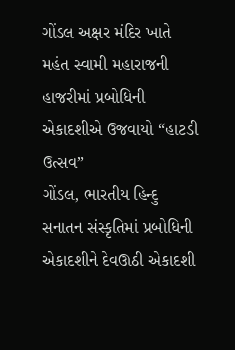ગોંડલ અક્ષર મંદિર ખાતે મહંત સ્વામી મહારાજની હાજરીમાં પ્રબોધિની એકાદશીએ ઉજવાયો “હાટડી ઉત્સવ”
ગોંડલ, ભારતીય હિન્દુ સનાતન સંસ્કૃતિમાં પ્રબોધિની એકાદશીને દેવઊઠી એકાદશી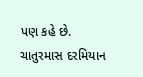પણ કહે છે. ચાતુરમાસ દરમિયાન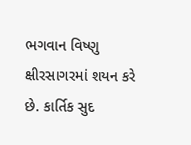ભગવાન વિષ્ણુ ક્ષીરસાગરમાં શયન કરે છે. કાર્તિક સુદ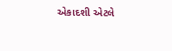એકાદશી એટલે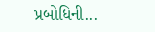પ્રબોધિની...